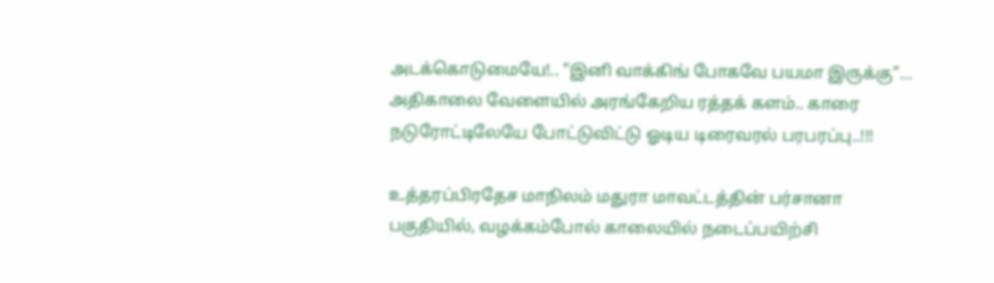அடக்கொடுமையே!.. “இனி வாக்கிங் போகவே பயமா இருக்கு”… அதிகாலை வேளையில் அரங்கேறிய ரத்தக் களம்.. காரை நடுரோட்டிலேயே போட்டுவிட்டு ஓடிய டிரைவரல் பரபரப்பு..!!!

உத்தரப்பிரதேச மாநிலம் மதுரா மாவட்டத்தின் பர்சானா பகுதியில், வழக்கம்போல் காலையில் நடைப்பயிற்சி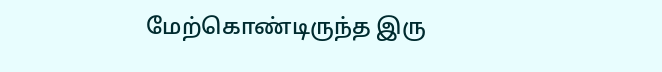மேற்கொண்டிருந்த இரு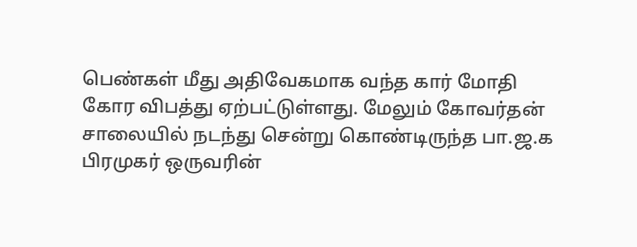பெண்கள் மீது அதிவேகமாக வந்த கார் மோதி கோர விபத்து ஏற்பட்டுள்ளது. மேலும் கோவர்தன் சாலையில் நடந்து சென்று கொண்டிருந்த பா.ஜ.க பிரமுகர் ஒருவரின்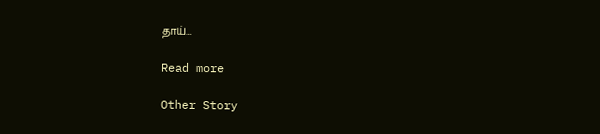தாய்…

Read more

Other Story